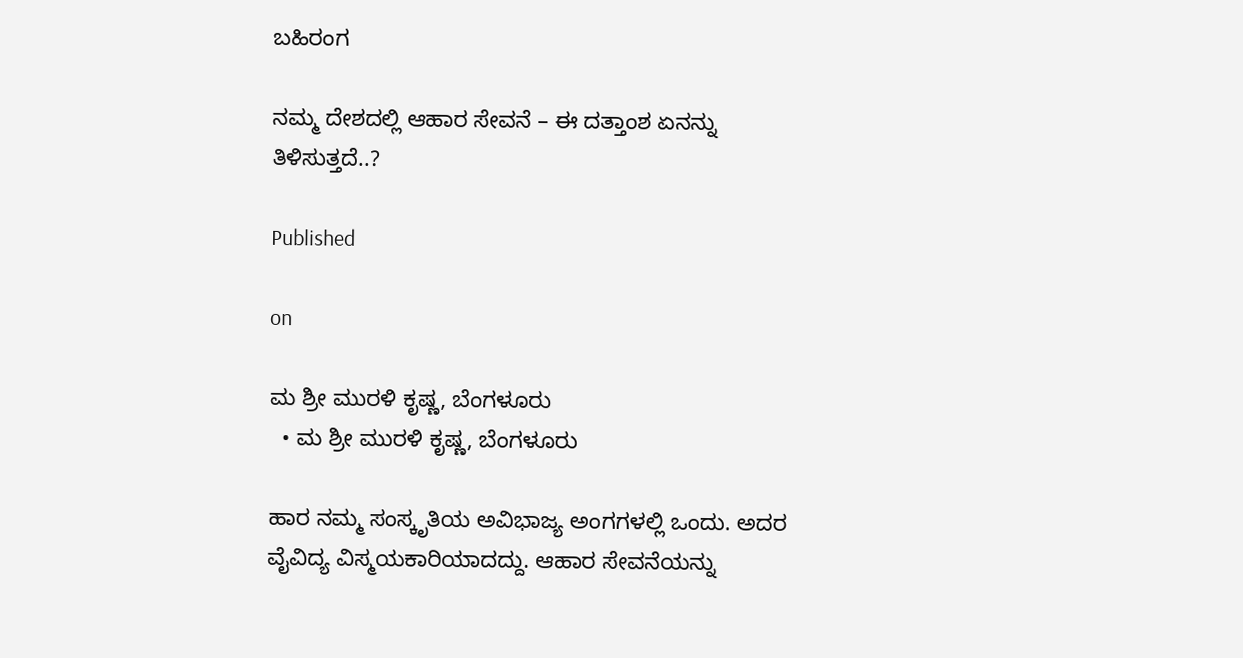ಬಹಿರಂಗ

ನಮ್ಮ ದೇಶದಲ್ಲಿ ಆಹಾರ ಸೇವನೆ – ಈ ದತ್ತಾಂಶ ಏನನ್ನು ತಿಳಿಸುತ್ತದೆ..?

Published

on

ಮ ಶ್ರೀ ಮುರಳಿ ಕೃಷ್ಣ, ಬೆಂಗಳೂರು
  • ಮ ಶ್ರೀ ಮುರಳಿ ಕೃಷ್ಣ, ಬೆಂಗಳೂರು

ಹಾರ ನಮ್ಮ ಸಂಸ್ಕೃತಿಯ ಅವಿಭಾಜ್ಯ ಅಂಗಗಳಲ್ಲಿ ಒಂದು. ಅದರ ವೈವಿದ್ಯ ವಿಸ್ಮಯಕಾರಿಯಾದದ್ದು. ಆಹಾರ ಸೇವನೆಯನ್ನು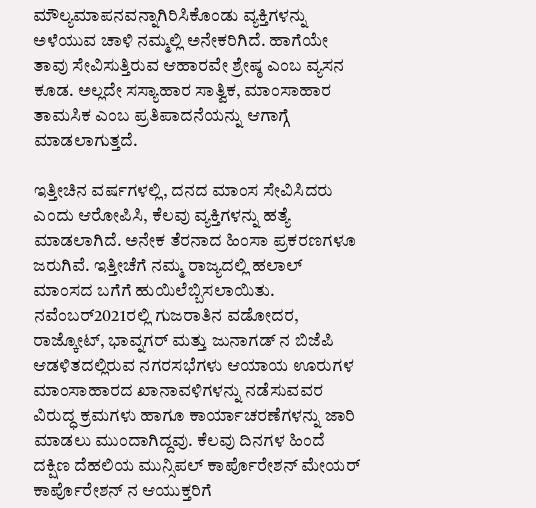ಮೌಲ್ಯಮಾಪನವನ್ನಾಗಿರಿಸಿಕೊಂಡು ವ್ಯಕ್ತಿಗಳನ್ನು ಅಳೆಯುವ ಚಾಳಿ ನಮ್ಮಲ್ಲಿ ಅನೇಕರಿಗಿದೆ. ಹಾಗೆಯೇ ತಾವು ಸೇವಿಸುತ್ತಿರುವ ಆಹಾರವೇ ಶ್ರೇಷ್ಠ ಎಂಬ ವ್ಯಸನ ಕೂಡ. ಅಲ್ಲದೇ ಸಸ್ಯಾಹಾರ ಸಾತ್ವಿಕ, ಮಾಂಸಾಹಾರ ತಾಮಸಿಕ ಎಂಬ ಪ್ರತಿಪಾದನೆಯನ್ನು ಆಗಾಗ್ಗೆ ಮಾಡಲಾಗುತ್ತದೆ.

ಇತ್ತೀಚಿನ ವರ್ಷಗಳಲ್ಲಿ, ದನದ ಮಾಂಸ ಸೇವಿಸಿದರು ಎಂದು ಆರೋಪಿಸಿ, ಕೆಲವು ವ್ಯಕ್ತಿಗಳನ್ನು ಹತ್ಯೆ ಮಾಡಲಾಗಿದೆ. ಅನೇಕ ತೆರನಾದ ಹಿಂಸಾ ಪ್ರಕರಣಗಳೂ ಜರುಗಿವೆ. ಇತ್ತೀಚೆಗೆ ನಮ್ಮ ರಾಜ್ಯದಲ್ಲಿ ಹಲಾಲ್ ಮಾಂಸದ ಬಗೆಗೆ ಹುಯಿಲೆಬ್ಬಿಸಲಾಯಿತು. ನವೆಂಬರ್2021ರಲ್ಲಿ ಗುಜರಾತಿನ ವಡೋದರ, ರಾಜ್ಕೋಟ್, ಭಾವ್ನಗರ್ ಮತ್ತು ಜುನಾಗಡ್ ನ ಬಿಜೆಪಿ ಆಡಳಿತದಲ್ಲಿರುವ ನಗರಸಭೆಗಳು ಆಯಾಯ ಊರುಗಳ ಮಾಂಸಾಹಾರದ ಖಾನಾವಳಿಗಳನ್ನು ನಡೆಸುವವರ ವಿರುದ್ಧ ಕ್ರಮಗಳು ಹಾಗೂ ಕಾರ್ಯಾಚರಣೆಗಳನ್ನು ಜಾರಿ ಮಾಡಲು ಮುಂದಾಗಿದ್ದವು. ಕೆಲವು ದಿನಗಳ ಹಿಂದೆ ದಕ್ಷಿಣ ದೆಹಲಿಯ ಮುನ್ಸಿಪಲ್ ಕಾರ್ಪೊರೇಶನ್ ಮೇಯರ್ ಕಾರ್ಪೊರೇಶನ್ ನ ಆಯುಕ್ತರಿಗೆ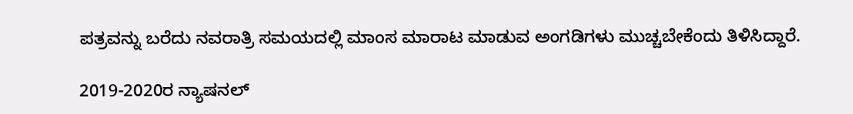ಪತ್ರವನ್ನು ಬರೆದು ನವರಾತ್ರಿ ಸಮಯದಲ್ಲಿ ಮಾಂಸ ಮಾರಾಟ ಮಾಡುವ ಅಂಗಡಿಗಳು ಮುಚ್ಚಬೇಕೆಂದು ತಿಳಿಸಿದ್ದಾರೆ.

2019-2020ರ ನ್ಯಾಷನಲ್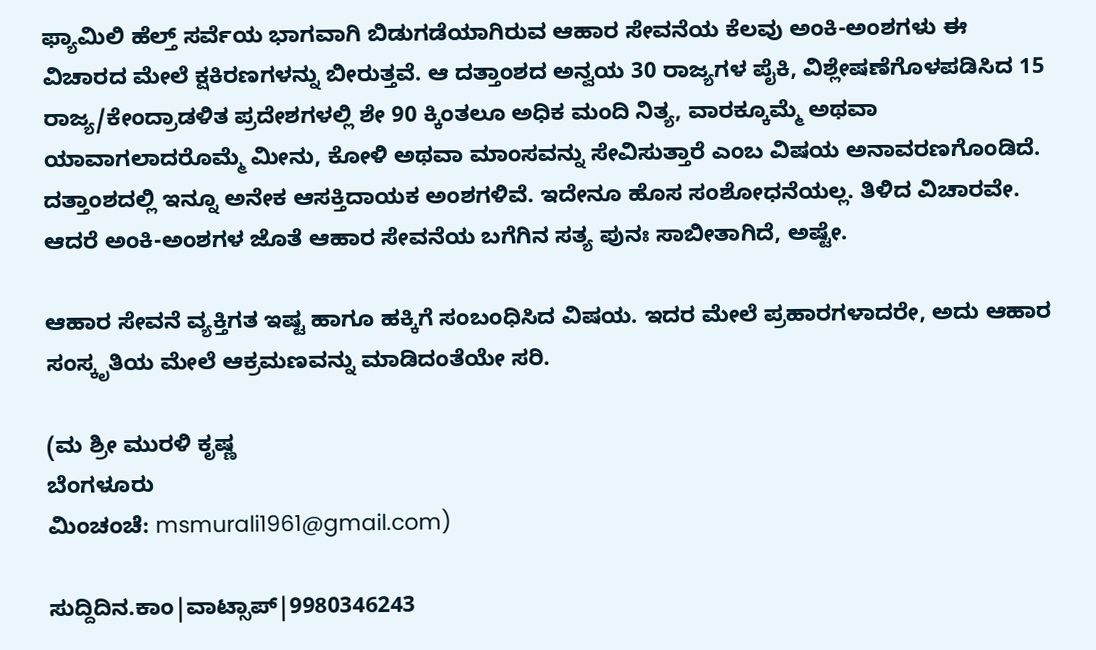ಫ್ಯಾಮಿಲಿ ಹೆಲ್ತ್ ಸರ್ವೆಯ ಭಾಗವಾಗಿ ಬಿಡುಗಡೆಯಾಗಿರುವ ಆಹಾರ ಸೇವನೆಯ ಕೆಲವು ಅಂಕಿ-ಅಂಶಗಳು ಈ ವಿಚಾರದ ಮೇಲೆ ಕ್ಷಕಿರಣಗಳನ್ನು ಬೀರುತ್ತವೆ. ಆ ದತ್ತಾಂಶದ ಅನ್ವಯ 30 ರಾಜ್ಯಗಳ ಪೈಕಿ, ವಿಶ್ಲೇಷಣೆಗೊಳಪಡಿಸಿದ 15 ರಾಜ್ಯ/ಕೇಂದ್ರಾಡಳಿತ ಪ್ರದೇಶಗಳಲ್ಲಿ ಶೇ 90 ಕ್ಕಿಂತಲೂ ಅಧಿಕ ಮಂದಿ ನಿತ್ಯ, ವಾರಕ್ಕೂಮ್ಮೆ ಅಥವಾ ಯಾವಾಗಲಾದರೊಮ್ಮೆ ಮೀನು, ಕೋಳಿ ಅಥವಾ ಮಾಂಸವನ್ನು ಸೇವಿಸುತ್ತಾರೆ ಎಂಬ ವಿಷಯ ಅನಾವರಣಗೊಂಡಿದೆ. ದತ್ತಾಂಶದಲ್ಲಿ ಇನ್ನೂ ಅನೇಕ ಆಸಕ್ತಿದಾಯಕ ಅಂಶಗಳಿವೆ. ಇದೇನೂ ಹೊಸ ಸಂಶೋಧನೆಯಲ್ಲ. ತಿಳಿದ ವಿಚಾರವೇ. ಆದರೆ ಅಂಕಿ-ಅಂಶಗಳ ಜೊತೆ ಆಹಾರ ಸೇವನೆಯ ಬಗೆಗಿನ ಸತ್ಯ ಪುನಃ ಸಾಬೀತಾಗಿದೆ, ಅಷ್ಟೇ.

ಆಹಾರ ಸೇವನೆ ವ್ಯಕ್ತಿಗತ ಇಷ್ಟ ಹಾಗೂ ಹಕ್ಕಿಗೆ ಸಂಬಂಧಿಸಿದ ವಿಷಯ. ಇದರ ಮೇಲೆ ಪ್ರಹಾರಗಳಾದರೇ, ಅದು ಆಹಾರ ಸಂಸ್ಕೃತಿಯ ಮೇಲೆ ಆಕ್ರಮಣವನ್ನು ಮಾಡಿದಂತೆಯೇ ಸರಿ.

(ಮ ಶ್ರೀ ಮುರಳಿ ಕೃಷ್ಣ
ಬೆಂಗಳೂರು
ಮಿಂಚಂಚೆ: msmurali1961@gmail.com)

ಸುದ್ದಿದಿನ.ಕಾಂ|ವಾಟ್ಸಾಪ್|9980346243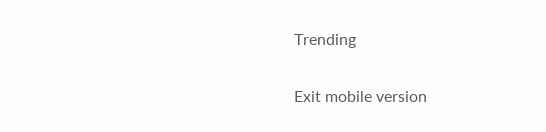Trending

Exit mobile version